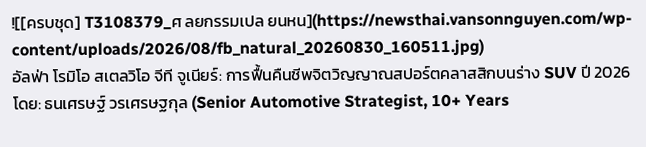![[ครบชุด] T3108379_ศ ลยกรรมเปล ยนหน](https://newsthai.vansonnguyen.com/wp-content/uploads/2026/08/fb_natural_20260830_160511.jpg)
อัลฟ่า โรมิโอ สเตลวิโอ จีที จูเนียร์: การฟื้นคืนชีพจิตวิญญาณสปอร์ตคลาสสิกบนร่าง SUV ปี 2026
โดย: ธนเศรษฐ์ วรเศรษฐกุล (Senior Automotive Strategist, 10+ Years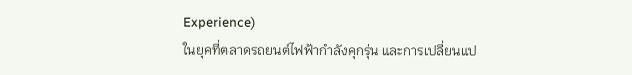Experience)
ในยุคที่ตลาดรถยนต์ไฟฟ้ากำลังคุกรุ่น และการเปลี่ยนแป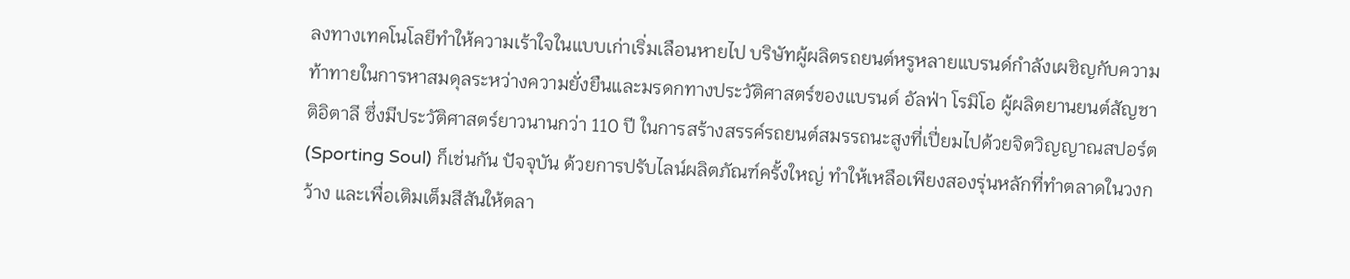ลงทางเทคโนโลยีทำให้ความเร้าใจในแบบเก่าเริ่มเลือนหายไป บริษัทผู้ผลิตรถยนต์หรูหลายแบรนด์กำลังเผชิญกับความท้าทายในการหาสมดุลระหว่างความยั่งยืนและมรดกทางประวัติศาสตร์ของแบรนด์ อัลฟ่า โรมิโอ ผู้ผลิตยานยนต์สัญชาติอิตาลี ซึ่งมีประวัติศาสตร์ยาวนานกว่า 110 ปี ในการสร้างสรรค์รถยนต์สมรรถนะสูงที่เปี่ยมไปด้วยจิตวิญญาณสปอร์ต (Sporting Soul) ก็เช่นกัน ปัจจุบัน ด้วยการปรับไลน์ผลิตภัณฑ์ครั้งใหญ่ ทำให้เหลือเพียงสองรุ่นหลักที่ทำตลาดในวงกว้าง และเพื่อเติมเต็มสีสันให้ตลา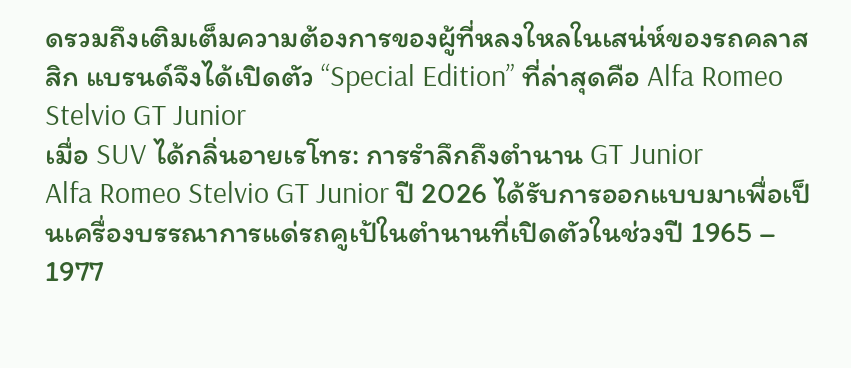ดรวมถึงเติมเต็มความต้องการของผู้ที่หลงใหลในเสน่ห์ของรถคลาสสิก แบรนด์จึงได้เปิดตัว “Special Edition” ที่ล่าสุดคือ Alfa Romeo Stelvio GT Junior
เมื่อ SUV ได้กลิ่นอายเรโทร: การรำลึกถึงตำนาน GT Junior
Alfa Romeo Stelvio GT Junior ปี 2026 ได้รับการออกแบบมาเพื่อเป็นเครื่องบรรณาการแด่รถคูเป้ในตำนานที่เปิดตัวในช่วงปี 1965 – 1977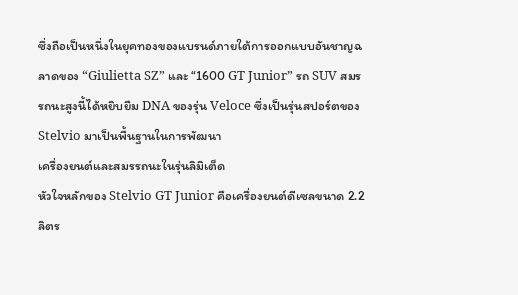ซึ่งถือเป็นหนึ่งในยุคทองของแบรนด์ภายใต้การออกแบบอันชาญฉลาดของ “Giulietta SZ” และ “1600 GT Junior” รถ SUV สมรรถนะสูงนี้ได้หยิบยืม DNA ของรุ่น Veloce ซึ่งเป็นรุ่นสปอร์ตของ Stelvio มาเป็นพื้นฐานในการพัฒนา
เครื่องยนต์และสมรรถนะในรุ่นลิมิเต็ด
หัวใจหลักของ Stelvio GT Junior คือเครื่องยนต์ดีเซลขนาด 2.2 ลิตร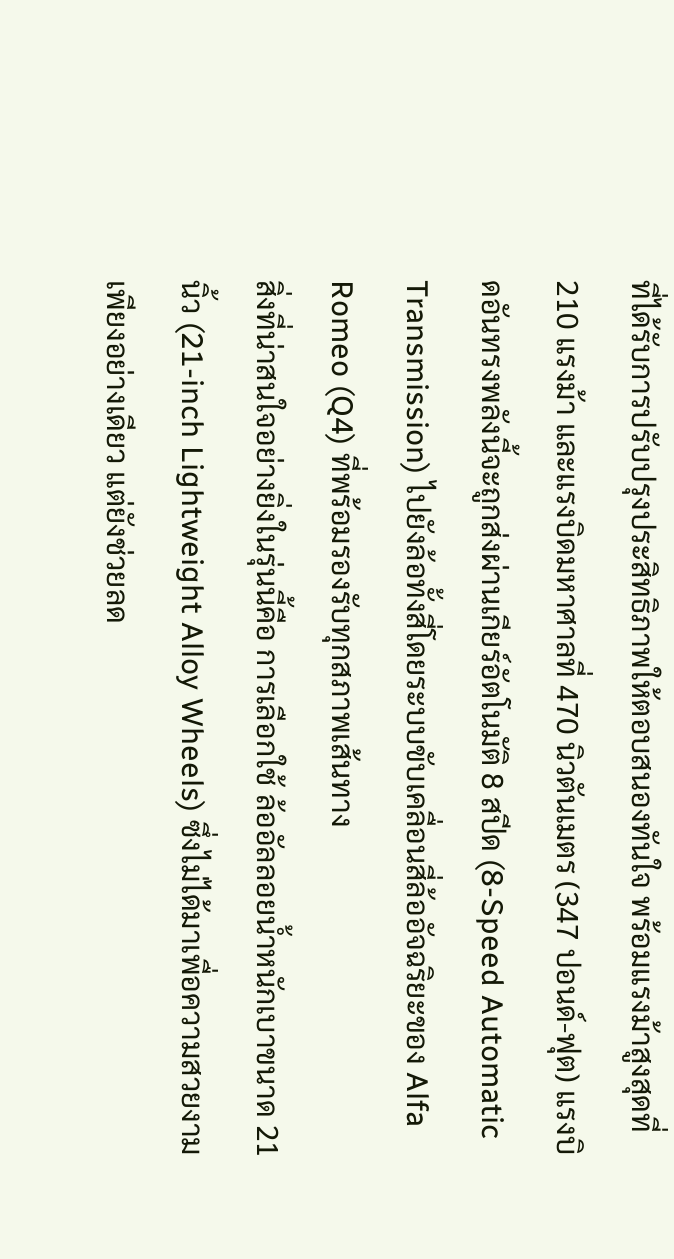ที่ได้รับการปรับปรุงประสิทธิภาพให้ตอบสนองทันใจ พร้อมแรงม้าสูงสุดที่ 210 แรงม้า และแรงบิดมหาศาลที่ 470 นิวตันเมตร (347 ปอนด์-ฟุต) แรงบิดอันทรงพลังนี้จะถูกส่งผ่านเกียร์อัตโนมัติ 8 สปีด (8-Speed Automatic Transmission) ไปยังล้อทั้งสี่โดยระบบขับเคลื่อนสี่ล้ออัจฉริยะของ Alfa Romeo (Q4) ที่พร้อมรองรับทุกสภาพเส้นทาง
สิ่งที่น่าสนใจอย่างยิ่งในรุ่นนี้คือ การเลือกใช้ ล้ออัลลอยน้ำหนักเบาขนาด 21 นิ้ว (21-inch Lightweight Alloy Wheels) ซึ่งไม่ได้มาเพื่อความสวยงามเพียงอย่างเดียว แต่ยังช่วยลด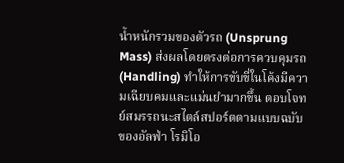น้ำหนักรวมของตัวรถ (Unsprung Mass) ส่งผลโดยตรงต่อการควบคุมรถ (Handling) ทำให้การขับขี่ในโค้งมีความเฉียบคมและแม่นยำมากขึ้น ตอบโจทย์สมรรถนะสไตล์สปอร์ตตามแบบฉบับของอัลฟ่า โรมิโอ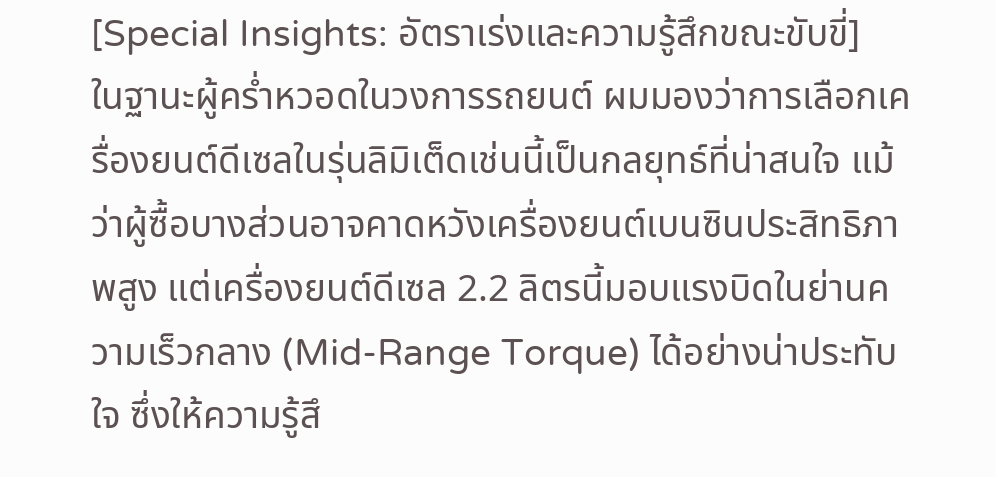[Special Insights: อัตราเร่งและความรู้สึกขณะขับขี่]
ในฐานะผู้คร่ำหวอดในวงการรถยนต์ ผมมองว่าการเลือกเครื่องยนต์ดีเซลในรุ่นลิมิเต็ดเช่นนี้เป็นกลยุทธ์ที่น่าสนใจ แม้ว่าผู้ซื้อบางส่วนอาจคาดหวังเครื่องยนต์เบนซินประสิทธิภาพสูง แต่เครื่องยนต์ดีเซล 2.2 ลิตรนี้มอบแรงบิดในย่านความเร็วกลาง (Mid-Range Torque) ได้อย่างน่าประทับใจ ซึ่งให้ความรู้สึ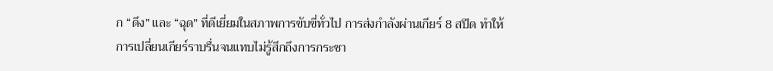ก “ดึง” และ “ฉุด” ที่ดีเยี่ยมในสภาพการขับขี่ทั่วไป การส่งกำลังผ่านเกียร์ 8 สปีด ทำให้การเปลี่ยนเกียร์ราบรื่นจนแทบไม่รู้สึกถึงการกระชา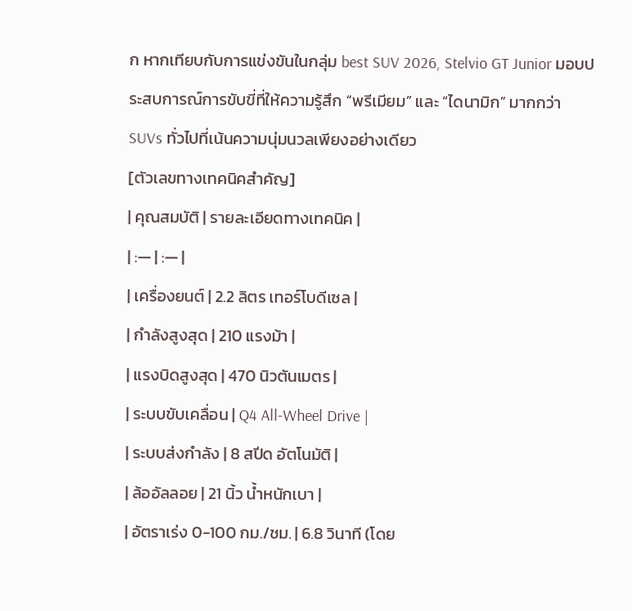ก หากเทียบกับการแข่งขันในกลุ่ม best SUV 2026, Stelvio GT Junior มอบประสบการณ์การขับขี่ที่ให้ความรู้สึก “พรีเมียม” และ “ไดนามิก” มากกว่า SUVs ทั่วไปที่เน้นความนุ่มนวลเพียงอย่างเดียว
[ตัวเลขทางเทคนิคสำคัญ]
| คุณสมบัติ | รายละเอียดทางเทคนิค |
| :— | :— |
| เครื่องยนต์ | 2.2 ลิตร เทอร์โบดีเซล |
| กำลังสูงสุด | 210 แรงม้า |
| แรงบิดสูงสุด | 470 นิวตันเมตร |
| ระบบขับเคลื่อน | Q4 All-Wheel Drive |
| ระบบส่งกำลัง | 8 สปีด อัตโนมัติ |
| ล้ออัลลอย | 21 นิ้ว น้ำหนักเบา |
| อัตราเร่ง 0-100 กม./ชม. | 6.8 วินาที (โดย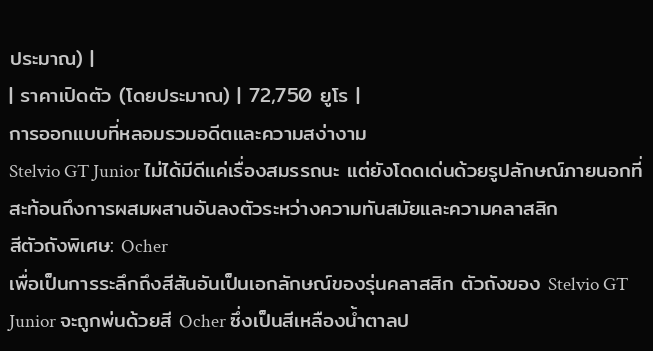ประมาณ) |
| ราคาเปิดตัว (โดยประมาณ) | 72,750 ยูโร |
การออกแบบที่หลอมรวมอดีตและความสง่างาม
Stelvio GT Junior ไม่ได้มีดีแค่เรื่องสมรรถนะ แต่ยังโดดเด่นด้วยรูปลักษณ์ภายนอกที่สะท้อนถึงการผสมผสานอันลงตัวระหว่างความทันสมัยและความคลาสสิก
สีตัวถังพิเศษ: Ocher
เพื่อเป็นการระลึกถึงสีสันอันเป็นเอกลักษณ์ของรุ่นคลาสสิก ตัวถังของ Stelvio GT Junior จะถูกพ่นด้วยสี Ocher ซึ่งเป็นสีเหลืองน้ำตาลป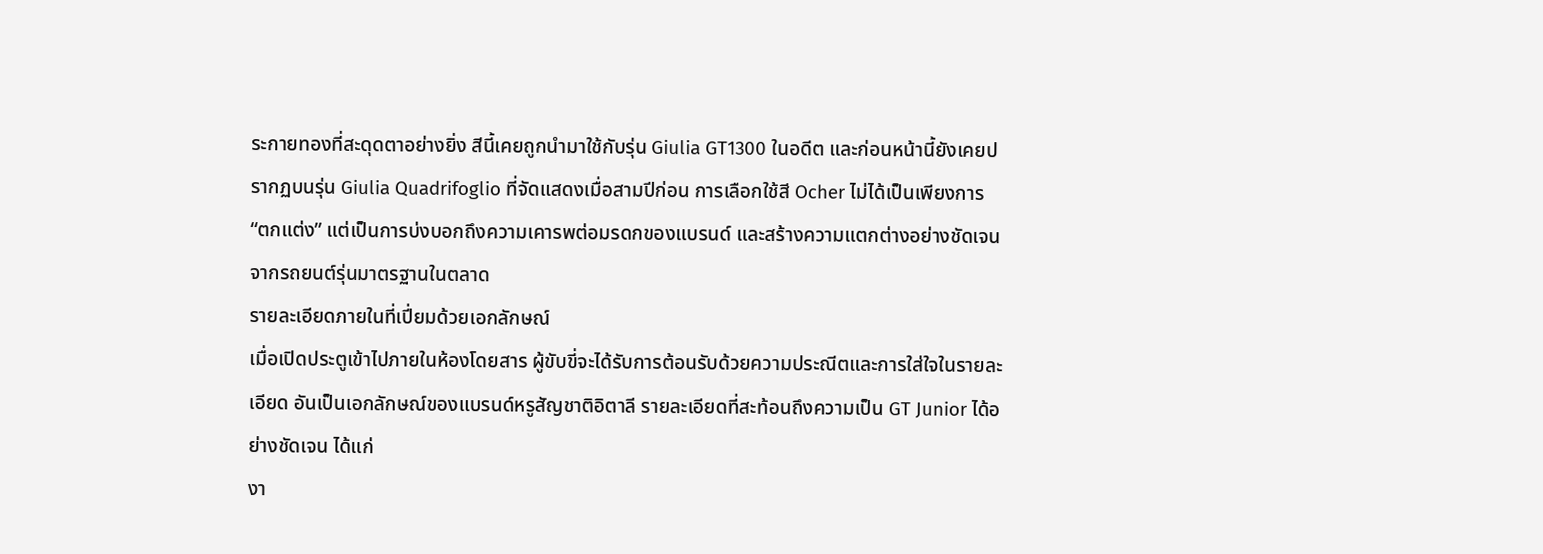ระกายทองที่สะดุดตาอย่างยิ่ง สีนี้เคยถูกนำมาใช้กับรุ่น Giulia GT1300 ในอดีต และก่อนหน้านี้ยังเคยปรากฏบนรุ่น Giulia Quadrifoglio ที่จัดแสดงเมื่อสามปีก่อน การเลือกใช้สี Ocher ไม่ได้เป็นเพียงการ “ตกแต่ง” แต่เป็นการบ่งบอกถึงความเคารพต่อมรดกของแบรนด์ และสร้างความแตกต่างอย่างชัดเจนจากรถยนต์รุ่นมาตรฐานในตลาด
รายละเอียดภายในที่เปี่ยมด้วยเอกลักษณ์
เมื่อเปิดประตูเข้าไปภายในห้องโดยสาร ผู้ขับขี่จะได้รับการต้อนรับด้วยความประณีตและการใส่ใจในรายละเอียด อันเป็นเอกลักษณ์ของแบรนด์หรูสัญชาติอิตาลี รายละเอียดที่สะท้อนถึงความเป็น GT Junior ได้อย่างชัดเจน ได้แก่
งา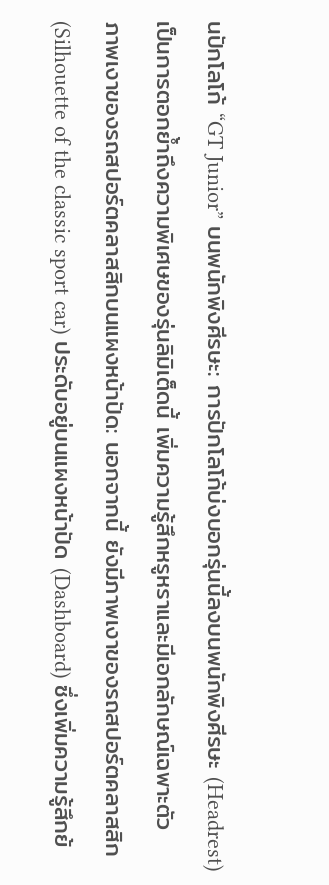นปักโลโก้ “GT Junior” บนพนักพิงศีรษะ: การปักโลโก้บ่งบอกรุ่นนี้ลงบนพนักพิงศีรษะ (Headrest) เป็นการตอกย้ำถึงความพิเศษของรุ่นลิมิเต็ดนี้ เพิ่มความรู้สึกหรูหราและมีเอกลักษณ์เฉพาะตัว
ภาพเงาของรถสปอร์ตคลาสสิกบนแผงหน้าปัด: นอกจากนี้ ยังมีภาพเงาของรถสปอร์ตคลาสสิก (Silhouette of the classic sport car) ประดับอยู่บนแผงหน้าปัด (Dashboard) ซึ่งเพิ่มความรู้สึกย้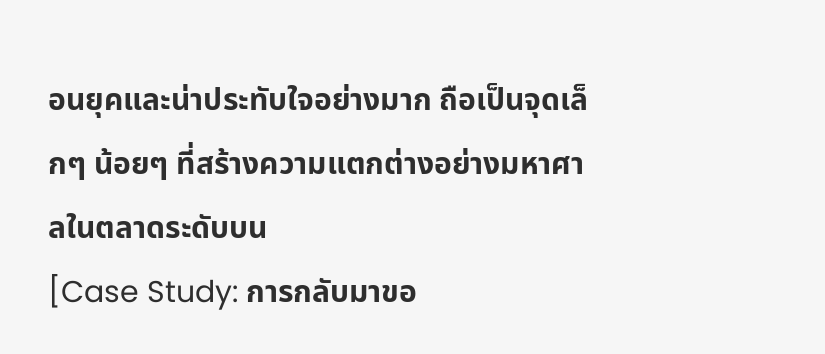อนยุคและน่าประทับใจอย่างมาก ถือเป็นจุดเล็กๆ น้อยๆ ที่สร้างความแตกต่างอย่างมหาศาลในตลาดระดับบน
[Case Study: การกลับมาขอ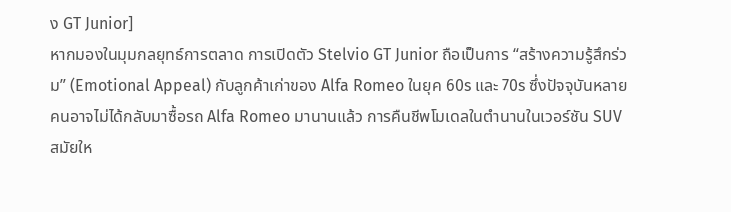ง GT Junior]
หากมองในมุมกลยุทธ์การตลาด การเปิดตัว Stelvio GT Junior ถือเป็นการ “สร้างความรู้สึกร่วม” (Emotional Appeal) กับลูกค้าเก่าของ Alfa Romeo ในยุค 60s และ 70s ซึ่งปัจจุบันหลายคนอาจไม่ได้กลับมาซื้อรถ Alfa Romeo มานานแล้ว การคืนชีพโมเดลในตำนานในเวอร์ชัน SUV สมัยให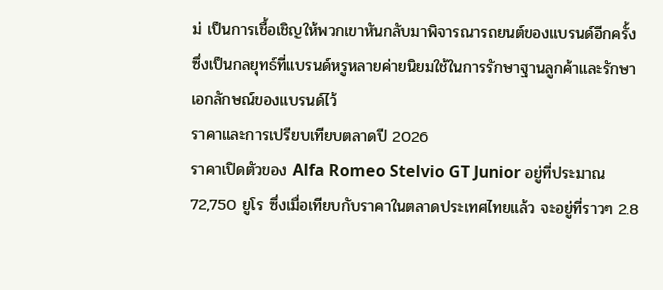ม่ เป็นการเชื้อเชิญให้พวกเขาหันกลับมาพิจารณารถยนต์ของแบรนด์อีกครั้ง ซึ่งเป็นกลยุทธ์ที่แบรนด์หรูหลายค่ายนิยมใช้ในการรักษาฐานลูกค้าและรักษาเอกลักษณ์ของแบรนด์ไว้
ราคาและการเปรียบเทียบตลาดปี 2026
ราคาเปิดตัวของ Alfa Romeo Stelvio GT Junior อยู่ที่ประมาณ 72,750 ยูโร ซึ่งเมื่อเทียบกับราคาในตลาดประเทศไทยแล้ว จะอยู่ที่ราวๆ 2.8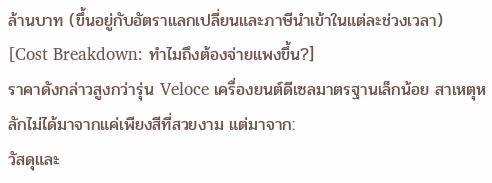ล้านบาท (ขึ้นอยู่กับอัตราแลกเปลี่ยนและภาษีนำเข้าในแต่ละช่วงเวลา)
[Cost Breakdown: ทำไมถึงต้องจ่ายแพงขึ้น?]
ราคาดังกล่าวสูงกว่ารุ่น Veloce เครื่องยนต์ดีเซลมาตรฐานเล็กน้อย สาเหตุหลักไม่ได้มาจากแค่เพียงสีที่สวยงาม แต่มาจาก:
วัสดุและ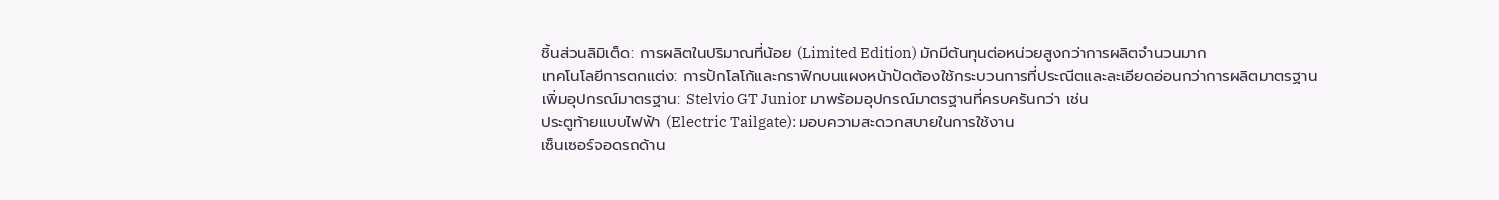ชิ้นส่วนลิมิเต็ด: การผลิตในปริมาณที่น้อย (Limited Edition) มักมีต้นทุนต่อหน่วยสูงกว่าการผลิตจำนวนมาก
เทคโนโลยีการตกแต่ง: การปักโลโก้และกราฟิกบนแผงหน้าปัดต้องใช้กระบวนการที่ประณีตและละเอียดอ่อนกว่าการผลิตมาตรฐาน
เพิ่มอุปกรณ์มาตรฐาน: Stelvio GT Junior มาพร้อมอุปกรณ์มาตรฐานที่ครบครันกว่า เช่น
ประตูท้ายแบบไฟฟ้า (Electric Tailgate): มอบความสะดวกสบายในการใช้งาน
เซ็นเซอร์จอดรถด้าน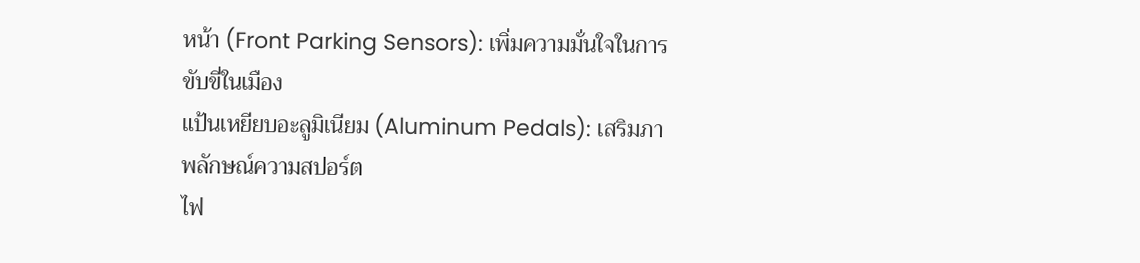หน้า (Front Parking Sensors): เพิ่มความมั่นใจในการขับขี่ในเมือง
แป้นเหยียบอะลูมิเนียม (Aluminum Pedals): เสริมภาพลักษณ์ความสปอร์ต
ไฟ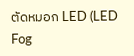ตัดหมอก LED (LED Fog